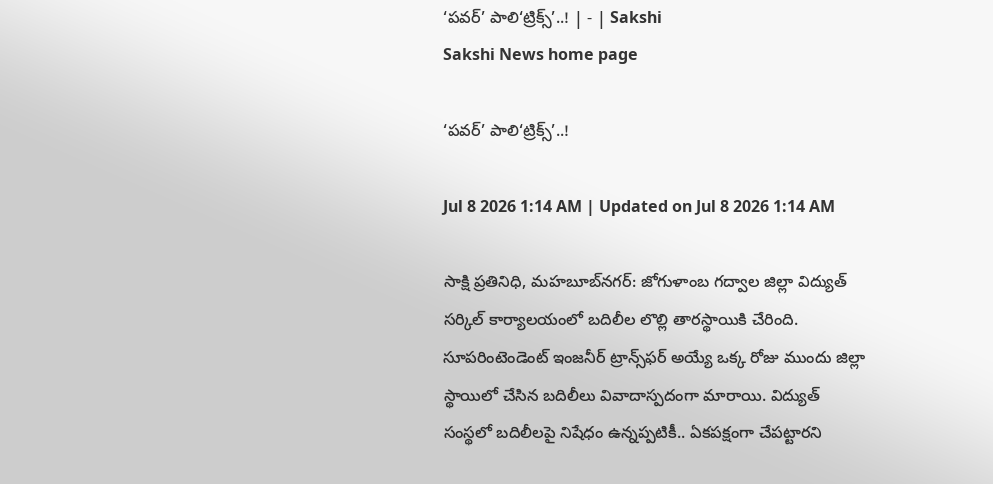‘పవర్‌’ పాలి‘ట్రిక్స్‌’..! | - | Sakshi
Sakshi News home page

‘పవర్‌’ పాలి‘ట్రిక్స్‌’..!

Jul 8 2026 1:14 AM | Updated on Jul 8 2026 1:14 AM

సాక్షి ప్రతినిధి, మహబూబ్‌నగర్‌: జోగుళాంబ గద్వాల జిల్లా విద్యుత్‌ సర్కిల్‌ కార్యాలయంలో బదిలీల లొల్లి తారస్థాయికి చేరింది. సూపరింటెండెంట్‌ ఇంజనీర్‌ ట్రాన్స్‌ఫర్‌ అయ్యే ఒక్క రోజు ముందు జిల్లా స్థాయిలో చేసిన బదిలీలు వివాదాస్పదంగా మారాయి. విద్యుత్‌ సంస్థలో బదిలీలపై నిషేధం ఉన్నప్పటికీ.. ఏకపక్షంగా చేపట్టారని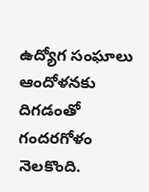ఉద్యోగ సంఘాలు ఆందోళనకు దిగడంతో గందరగోళం నెలకొంది.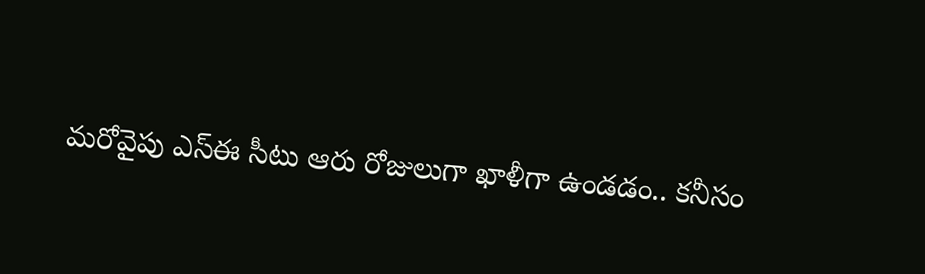మరోవైపు ఎస్‌ఈ సీటు ఆరు రోజులుగా ఖాళీగా ఉండడం.. కనీసం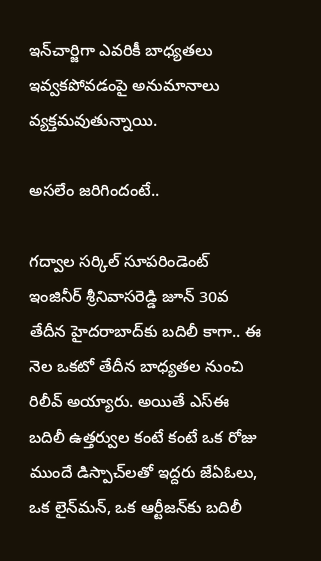ఇన్‌చార్జిగా ఎవరికీ బాధ్యతలు ఇవ్వకపోవడంపై అనుమానాలు వ్యక్తమవుతున్నాయి.

అసలేం జరిగిందంటే..

గద్వాల సర్కిల్‌ సూపరిండెంట్‌ ఇంజినీర్‌ శ్రీనివాసరెడ్డి జూన్‌ 30వ తేదీన హైదరాబాద్‌కు బదిలీ కాగా.. ఈ నెల ఒకటో తేదీన బాధ్యతల నుంచి రిలీవ్‌ అయ్యారు. అయితే ఎస్‌ఈ బదిలీ ఉత్తర్వుల కంటే కంటే ఒక రోజు ముందే డిస్పాచ్‌లతో ఇద్దరు జేఏఓలు, ఒక లైన్‌మన్‌, ఒక ఆర్టీజన్‌కు బదిలీ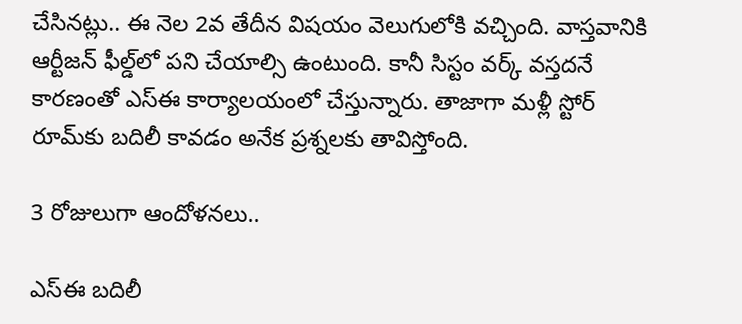చేసినట్లు.. ఈ నెల 2వ తేదీన విషయం వెలుగులోకి వచ్చింది. వాస్తవానికి ఆర్టీజన్‌ ఫీల్డ్‌లో పని చేయాల్సి ఉంటుంది. కానీ సిస్టం వర్క్‌ వస్తదనే కారణంతో ఎస్‌ఈ కార్యాలయంలో చేస్తున్నారు. తాజాగా మళ్లీ స్టోర్‌ రూమ్‌కు బదిలీ కావడం అనేక ప్రశ్నలకు తావిస్తోంది.

3 రోజులుగా ఆందోళనలు..

ఎస్‌ఈ బదిలీ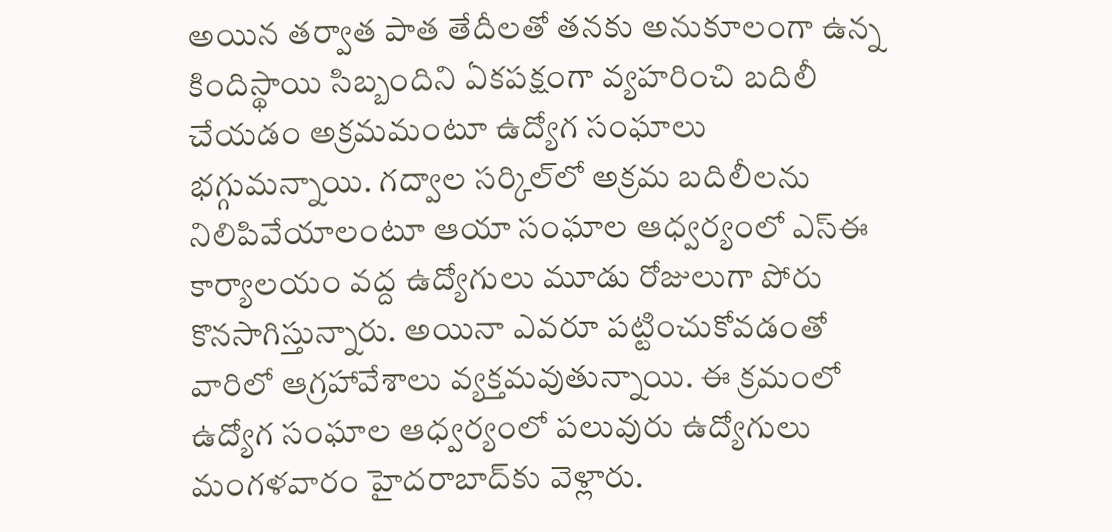అయిన తర్వాత పాత తేదీలతో తనకు అనుకూలంగా ఉన్న కిందిస్థాయి సిబ్బందిని ఏకపక్షంగా వ్యహరించి బదిలీ చేయడం అక్రమమంటూ ఉద్యోగ సంఘాలు భగ్గుమన్నాయి. గద్వాల సర్కిల్‌లో అక్రమ బదిలీలను నిలిపివేయాలంటూ ఆయా సంఘాల ఆధ్వర్యంలో ఎస్‌ఈ కార్యాలయం వద్ద ఉద్యోగులు మూడు రోజులుగా పోరు కొనసాగిస్తున్నారు. అయినా ఎవరూ పట్టించుకోవడంతో వారిలో ఆగ్రహావేశాలు వ్యక్తమవుతున్నాయి. ఈ క్రమంలో ఉద్యోగ సంఘాల ఆధ్వర్యంలో పలువురు ఉద్యోగులు మంగళవారం హైదరాబాద్‌కు వెళ్లారు.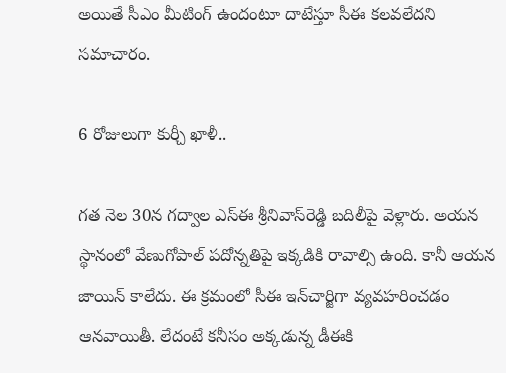అయితే సీఎం మీటింగ్‌ ఉందంటూ దాటేస్తూ సీఈ కలవలేదని సమాచారం.

6 రోజులుగా కుర్చీ ఖాళీ..

గత నెల 30న గద్వాల ఎస్‌ఈ శ్రీనివాస్‌రెడ్డి బదిలీపై వెళ్లారు. అయన స్థానంలో వేణుగోపాల్‌ పదోన్నతిపై ఇక్కడికి రావాల్సి ఉంది. కానీ ఆయన జాయిన్‌ కాలేదు. ఈ క్రమంలో సీఈ ఇన్‌చార్జిగా వ్యవహరించడం ఆనవాయితీ. లేదంటే కనీసం అక్కడున్న డీఈకి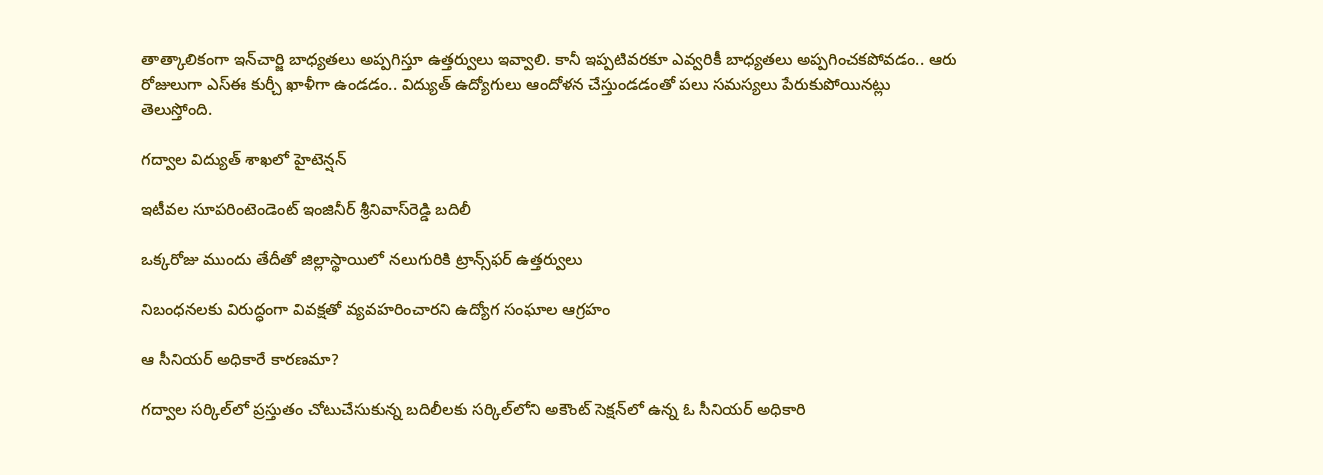తాత్కాలికంగా ఇన్‌చార్జి బాధ్యతలు అప్పగిస్తూ ఉత్తర్వులు ఇవ్వాలి. కానీ ఇప్పటివరకూ ఎవ్వరికీ బాధ్యతలు అప్పగించకపోవడం.. ఆరు రోజులుగా ఎస్‌ఈ కుర్చీ ఖాళీగా ఉండడం.. విద్యుత్‌ ఉద్యోగులు ఆందోళన చేస్తుండడంతో పలు సమస్యలు పేరుకుపోయినట్లు తెలుస్తోంది.

గద్వాల విద్యుత్‌ శాఖలో హైటెన్షన్‌

ఇటీవల సూపరింటెండెంట్‌ ఇంజినీర్‌ శ్రీనివాస్‌రెడ్డి బదిలీ

ఒక్కరోజు ముందు తేదీతో జిల్లాస్థాయిలో నలుగురికి ట్రాన్స్‌ఫర్‌ ఉత్తర్వులు

నిబంధనలకు విరుద్ధంగా వివక్షతో వ్యవహరించారని ఉద్యోగ సంఘాల ఆగ్రహం

ఆ సీనియర్‌ అధికారే కారణమా?

గద్వాల సర్కిల్‌లో ప్రస్తుతం చోటుచేసుకున్న బదిలీలకు సర్కిల్‌లోని అకౌంట్‌ సెక్షన్‌లో ఉన్న ఓ సీనియర్‌ అధికారి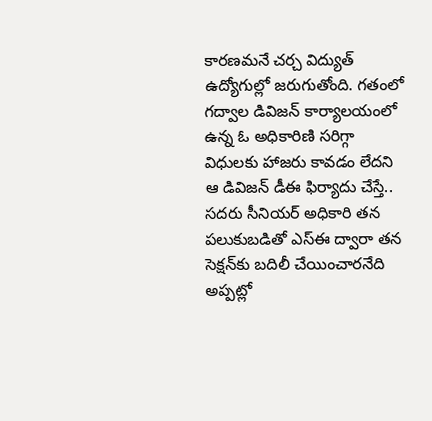కారణమనే చర్చ విద్యుత్‌ ఉద్యోగుల్లో జరుగుతోంది. గతంలో గద్వాల డివిజన్‌ కార్యాలయంలో ఉన్న ఓ అధికారిణి సరిగ్గా విధులకు హాజరు కావడం లేదని ఆ డివిజన్‌ డీఈ ఫిర్యాదు చేస్తే.. సదరు సీనియర్‌ అధికారి తన పలుకుబడితో ఎస్‌ఈ ద్వారా తన సెక్షన్‌కు బదిలీ చేయించారనేది అప్పట్లో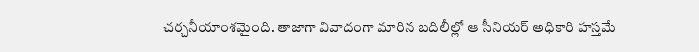చర్చనీయాంశమైంది. తాజాగా వివాదంగా మారిన బదిలీల్లో ఆ సీనియర్‌ అధికారి హస్తమే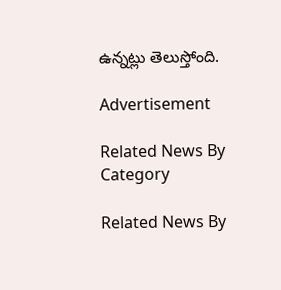ఉన్నట్లు తెలుస్తోంది.

Advertisement

Related News By Category

Related News By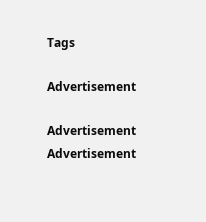Tags

Advertisement

Advertisement
Advertisement